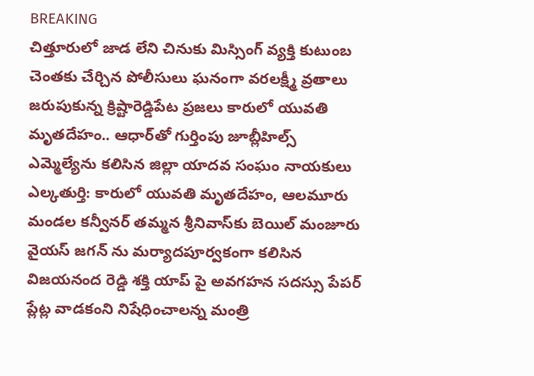BREAKING
చిత్తూరులో జాడ లేని చినుకు మిస్సింగ్ వ్యక్తి కుటుంబ చెంతకు చేర్చిన పోలీసులు ఘనంగా వరలక్ష్మీ వ్రతాలు జరుపుకున్న క్రిష్టారెడ్డిపేట ప్రజలు కారులో యువతి మృతదేహం.. ఆధార్‌తో గుర్తింపు జూబ్లీహిల్స్ ఎమ్మెల్యేను కలిసిన జిల్లా యాదవ సంఘం నాయకులు ఎల్కతుర్తి: కారులో యువతి మృతదేహం, ఆలమూరు మండల కన్వీనర్ తమ్మన శ్రీనివాస్‌కు బెయిల్ మంజూరు వైయస్ జగన్ ను మర్యాదపూర్వకంగా కలిసిన విజయనంద రెడ్డి శక్తి యాప్ పై అవగహన సదస్సు పేపర్ ప్లేట్ల వాడకంని నిషేధించాలన్న మంత్రి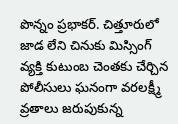పొన్నం ప్రభాకర్. చిత్తూరులో జాడ లేని చినుకు మిస్సింగ్ వ్యక్తి కుటుంబ చెంతకు చేర్చిన పోలీసులు ఘనంగా వరలక్ష్మీ వ్రతాలు జరుపుకున్న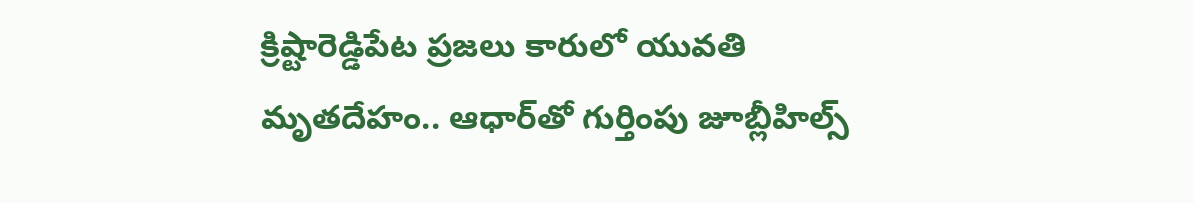క్రిష్టారెడ్డిపేట ప్రజలు కారులో యువతి మృతదేహం.. ఆధార్‌తో గుర్తింపు జూబ్లీహిల్స్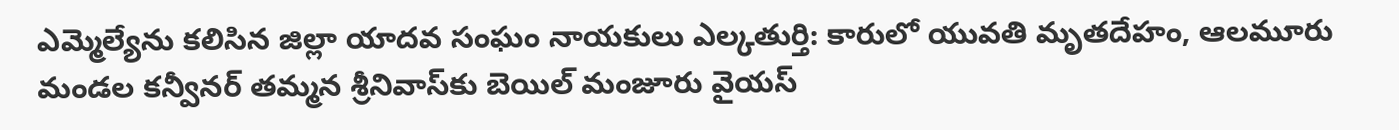ఎమ్మెల్యేను కలిసిన జిల్లా యాదవ సంఘం నాయకులు ఎల్కతుర్తి: కారులో యువతి మృతదేహం, ఆలమూరు మండల కన్వీనర్ తమ్మన శ్రీనివాస్‌కు బెయిల్ మంజూరు వైయస్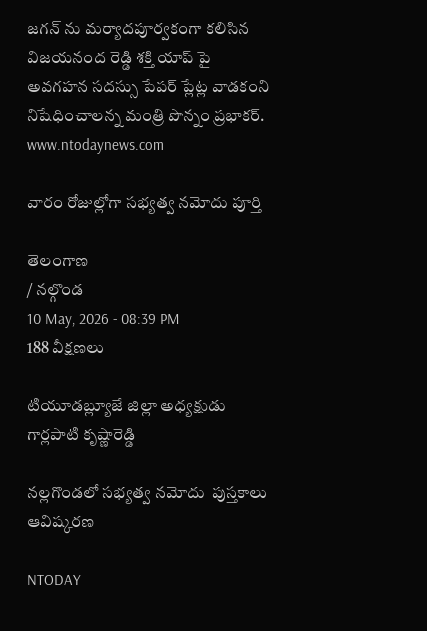జగన్ ను మర్యాదపూర్వకంగా కలిసిన విజయనంద రెడ్డి శక్తి యాప్ పై అవగహన సదస్సు పేపర్ ప్లేట్ల వాడకంని నిషేధించాలన్న మంత్రి పొన్నం ప్రభాకర్.
www.ntodaynews.com

వారం రోజుల్లోగా సభ్యత్వ నమోదు పూర్తి

తెలంగాణ
/ నల్గొండ
10 May, 2026 - 08:39 PM
188 వీక్షణలు

టియూడబ్ల్యూజే జిల్లా అధ్యక్షుడు గార్లపాటి కృష్ణారెడ్డి

నల్లగొండలో సభ్యత్వ నమోదు  పుస్తకాలు ఆవిష్కరణ

NTODAY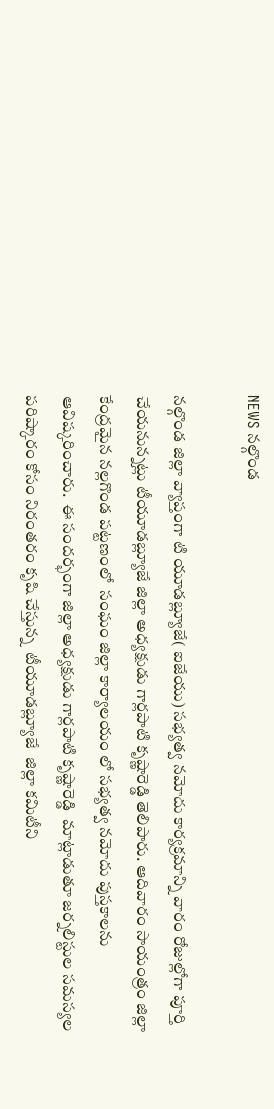NEWS నల్గొండ

నల్గొండ జిల్లా వ్యాప్తంగా టి యూడబ్ల్యూజే( ఐజేయు) సభ్యత్వ నమోదు కార్యక్రమాన్ని వారం రోజుల్లోగా పూర్తి చేయనున్నట్లు టీయూడబ్ల్యూజే జిల్లా అధ్యక్షుడు గార్లపాటి కృష్ణారెడ్డి తెలిపారు. ఆదివారం సాయంత్రం జిల్లా కేంద్రమైన నల్లగొండ పట్టణంలో  సంఘం జిల్లా కార్యాలయం లో సభ్యత్వ నమోదు పుస్తకాలను ఆవిష్కరించారు.  ఈ సందర్భంగా జిల్లా అధ్యక్షుడు గార్లపాటి కృష్ణారెడ్డి  మాట్లాడుతూ జర్నలిస్టుల సమస్యల పరిష్కారం కోసం నిరంతరం కృషి చేస్తున్న  టీయూడబ్ల్యూజే  జిల్లా కమిటీని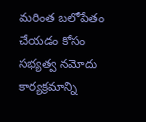మరింత బలోపేతం చేయడం కోసం  సభ్యత్వ నమోదు కార్యక్రమాన్ని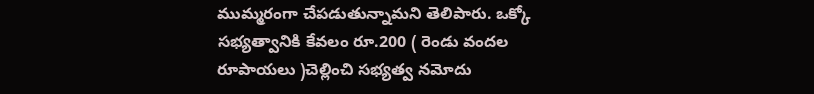ముమ్మరంగా చేపడుతున్నామని తెలిపారు. ఒక్కో సభ్యత్వానికి కేవలం రూ.200 ( రెండు వందల రూపాయలు )చెల్లించి సభ్యత్వ నమోదు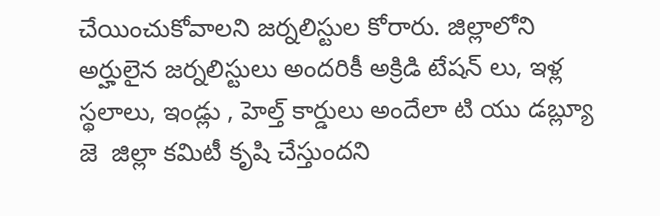చేయించుకోవాలని జర్నలిస్టుల కోరారు. జిల్లాలోని అర్హులైన జర్నలిస్టులు అందరికీ అక్రిడి టేషన్ లు, ఇళ్ల స్థలాలు, ఇండ్లు , హెల్త్ కార్డులు అందేలా టి యు డబ్ల్యూ జె  జిల్లా కమిటీ కృషి చేస్తుందని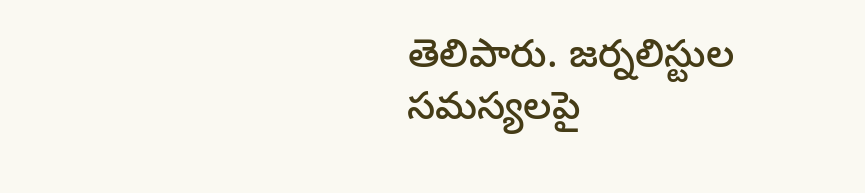తెలిపారు. జర్నలిస్టుల సమస్యలపై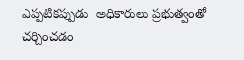ఎప్పటికప్పుడు  అధికారులు ప్రభుత్వంతో చర్చించడం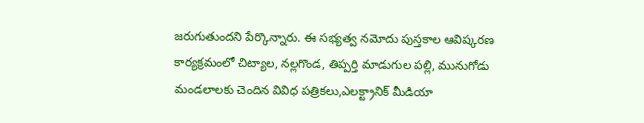జరుగుతుందని పేర్కొన్నారు. ఈ సభ్యత్వ నమోదు పుస్తకాల ఆవిష్కరణ కార్యక్రమంలో చిట్యాల, నల్లగొండ, తిప్పర్తి మాడుగుల పల్లి, మునుగోడు మండలాలకు చెందిన వివిధ పత్రికలు,ఎలక్ట్రానిక్ మీడియా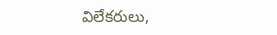విలేకరులు,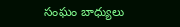సంఘం బాధ్యులు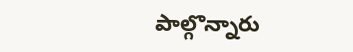పాల్గొన్నారు